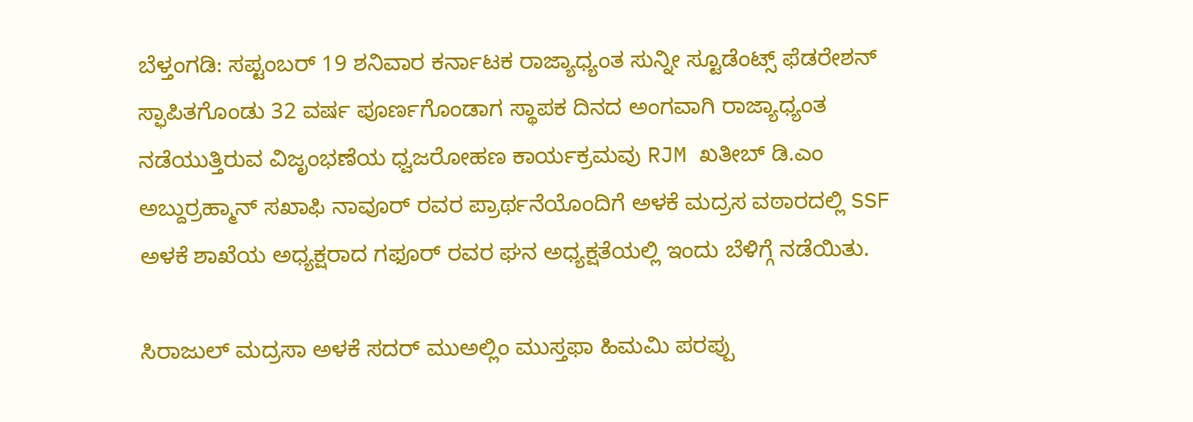ಬೆಳ್ತಂಗಡಿ: ಸಪ್ಟಂಬರ್ 19 ಶನಿವಾರ ಕರ್ನಾಟಕ ರಾಜ್ಯಾಧ್ಯಂತ ಸುನ್ನೀ ಸ್ಟೂಡೆಂಟ್ಸ್ ಫೆಡರೇಶನ್ ಸ್ಫಾಪಿತಗೊಂಡು 32 ವರ್ಷ ಪೂರ್ಣಗೊಂಡಾಗ ಸ್ಥಾಪಕ ದಿನದ ಅಂಗವಾಗಿ ರಾಜ್ಯಾಧ್ಯಂತ ನಡೆಯುತ್ತಿರುವ ವಿಜೃಂಭಣೆಯ ಧ್ವಜರೋಹಣ ಕಾರ್ಯಕ್ರಮವು RJM ಖತೀಬ್ ಡಿ.ಎಂ ಅಬ್ದುರ್ರಹ್ಮಾನ್ ಸಖಾಫಿ ನಾವೂರ್ ರವರ ಪ್ರಾರ್ಥನೆಯೊಂದಿಗೆ ಅಳಕೆ ಮದ್ರಸ ವಠಾರದಲ್ಲಿ SSF ಅಳಕೆ ಶಾಖೆಯ ಅಧ್ಯಕ್ಷರಾದ ಗಫೂರ್ ರವರ ಘನ ಅಧ್ಯಕ್ಷತೆಯಲ್ಲಿ ಇಂದು ಬೆಳಿಗ್ಗೆ ನಡೆಯಿತು.

ಸಿರಾಜುಲ್ ಮದ್ರಸಾ ಅಳಕೆ ಸದರ್ ಮುಅಲ್ಲಿಂ ಮುಸ್ತಫಾ ಹಿಮಮಿ ಪರಪ್ಪು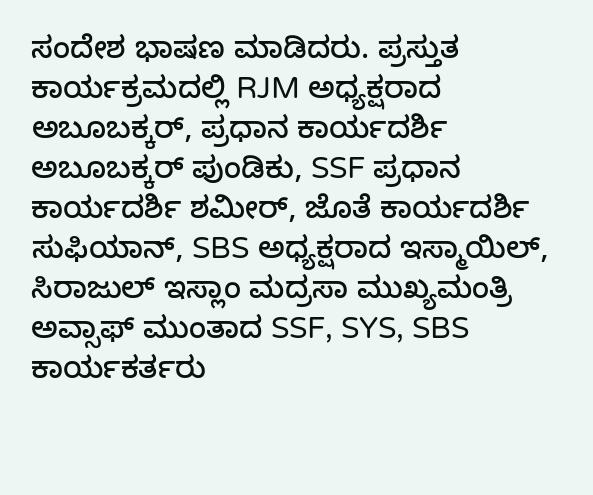ಸಂದೇಶ ಭಾಷಣ ಮಾಡಿದರು. ಪ್ರಸ್ತುತ ಕಾರ್ಯಕ್ರಮದಲ್ಲಿ RJM ಅಧ್ಯಕ್ಷರಾದ ಅಬೂಬಕ್ಕರ್, ಪ್ರಧಾನ ಕಾರ್ಯದರ್ಶಿ ಅಬೂಬಕ್ಕರ್ ಪುಂಡಿಕು, SSF ಪ್ರಧಾನ ಕಾರ್ಯದರ್ಶಿ ಶಮೀರ್, ಜೊತೆ ಕಾರ್ಯದರ್ಶಿ ಸುಫಿಯಾನ್, SBS ಅಧ್ಯಕ್ಷರಾದ ಇಸ್ಮಾಯಿಲ್, ಸಿರಾಜುಲ್ ಇಸ್ಲಾಂ ಮದ್ರಸಾ ಮುಖ್ಯಮಂತ್ರಿ ಅವ್ಸಾಫ್ ಮುಂತಾದ SSF, SYS, SBS ಕಾರ್ಯಕರ್ತರು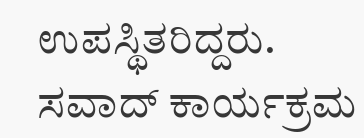ಉಪಸ್ಥಿತರಿದ್ದರು. ಸವಾದ್ ಕಾರ್ಯಕ್ರಮ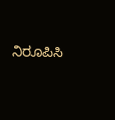ನಿರೂಪಿಸಿ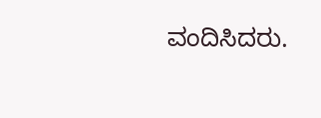ವಂದಿಸಿದರು.